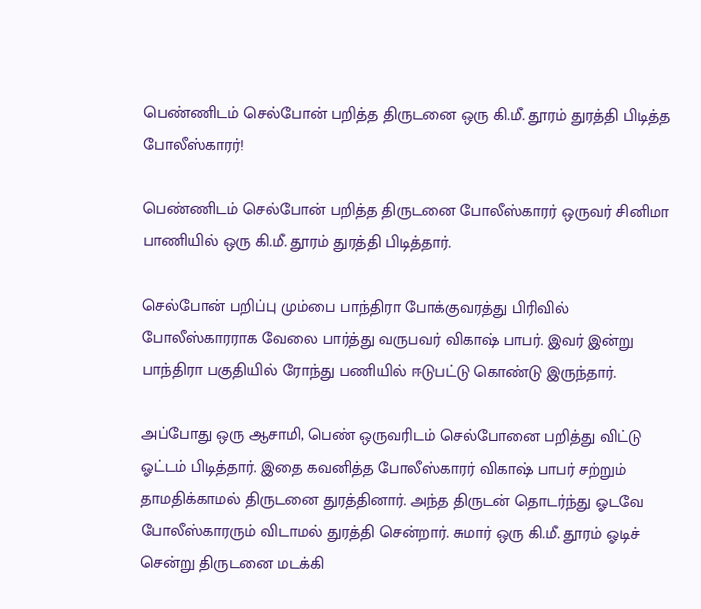பெண்ணிடம் செல்போன் பறித்த திருடனை ஒரு கி.மீ. தூரம் துரத்தி பிடித்த போலீஸ்காரர்!

பெண்ணிடம் செல்போன் பறித்த திருடனை போலீஸ்காரர் ஒருவர் சினிமா பாணியில் ஒரு கி.மீ. தூரம் துரத்தி பிடித்தார்.

செல்போன் பறிப்பு மும்பை பாந்திரா போக்குவரத்து பிரிவில் போலீஸ்காரராக வேலை பார்த்து வருபவர் விகாஷ் பாபர். இவர் இன்று பாந்திரா பகுதியில் ரோந்து பணியில் ஈடுபட்டு கொண்டு இருந்தார்.

அப்போது ஒரு ஆசாமி, பெண் ஒருவரிடம் செல்போனை பறித்து விட்டு ஓட்டம் பிடித்தார். இதை கவனித்த போலீஸ்காரர் விகாஷ் பாபர் சற்றும் தாமதிக்காமல் திருடனை துரத்தினார். அந்த திருடன் தொடர்ந்து ஓடவே போலீஸ்காரரும் விடாமல் துரத்தி சென்றார். சுமார் ஒரு கி.மீ. தூரம் ஓடிச் சென்று திருடனை மடக்கி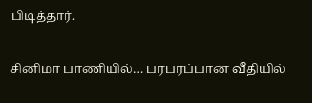பிடித்தார்.

சினிமா பாணியில்… பரபரப்பான வீதியில்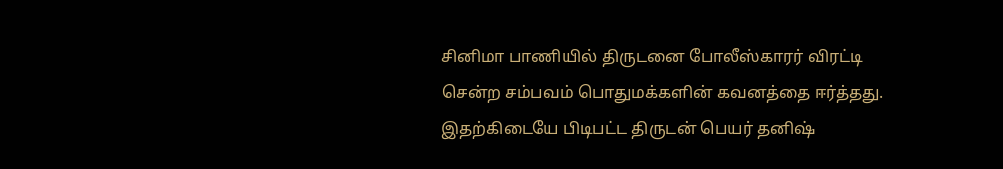சினிமா பாணியில் திருடனை போலீஸ்காரர் விரட்டி சென்ற சம்பவம் பொதுமக்களின் கவனத்தை ஈர்த்தது. இதற்கிடையே பிடிபட்ட திருடன் பெயர் தனிஷ்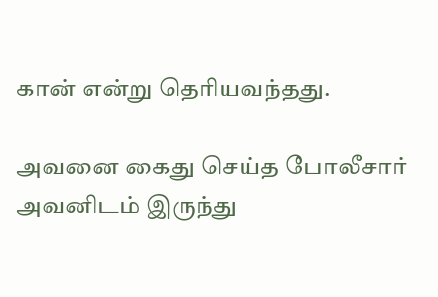கான் என்று தெரியவந்தது.

அவனை கைது செய்த போலீசார் அவனிடம் இருந்து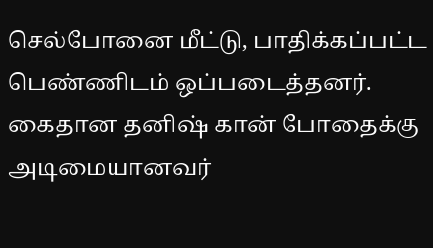செல்போனை மீட்டு, பாதிக்கப்பட்ட பெண்ணிடம் ஒப்படைத்தனர். கைதான தனிஷ் கான் போதைக்கு அடிமையானவர்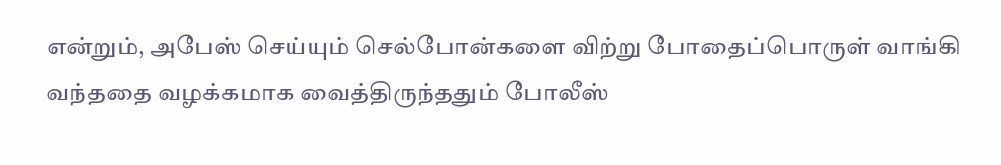என்றும், அபேஸ் செய்யும் செல்போன்களை விற்று போதைப்பொருள் வாங்கி வந்ததை வழக்கமாக வைத்திருந்ததும் போலீஸ்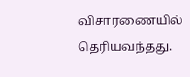விசாரணையில் தெரியவந்தது.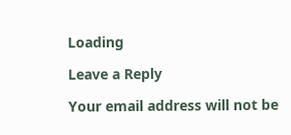Loading

Leave a Reply

Your email address will not be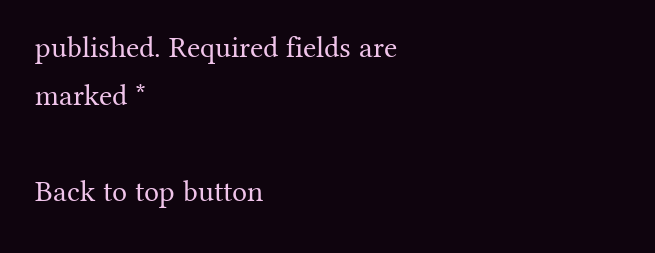published. Required fields are marked *

Back to top button